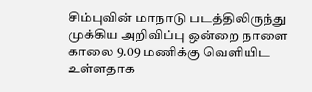சிம்புவின் மாநாடு படத்திலிருந்து முக்கிய அறிவிப்பு ஒன்றை நாளை காலை 9.09 மணிக்கு வெளியிட உள்ளதாக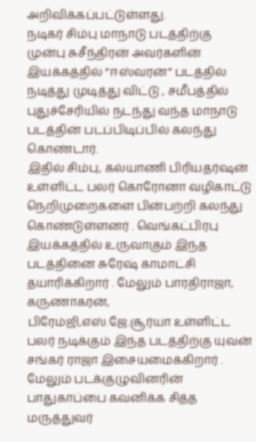அறிவிக்கப்பட்டுள்ளது.
நடிகர் சிம்பு மாநாடு படத்திற்கு முன்பு சுசீந்திரன் அவர்களின் இயக்கத்தில் “ஈஸ்வரன்” படத்தில் நடித்து முடித்து விட்டு , சமீபத்தில் புதுச்சேரியில் நடந்து வந்த மாநாடு படத்தின் படப்பிடிப்பில் கலந்து கொண்டார்.
இதில் சிம்பு, கல்யாணி பிரியதர்ஷன் உள்ளிட்ட பலர் கொரோனா வழிகாட்டு நெறிமுறைகளை பின்பற்றி கலந்து கொண்டுள்ளனர் . வெங்கட்பிரபு இயக்கத்தில் உருவாகும் இந்த படத்தினை சுரேஷ் காமாட்சி தயாரிக்கிறார் . மேலும் பாரதிராஜா, கருணாகரன், பிரேம்ஜி,எஸ்.ஜே.சூர்யா உள்ளிட்ட பலர் நடிக்கும் இந்த படத்திற்கு யுவன் சங்கர் ராஜா இசையமைக்கிறார் . மேலும் படக்குழுவினரின் பாதுகாப்பை கவனிக்க சித்த மருத்துவர்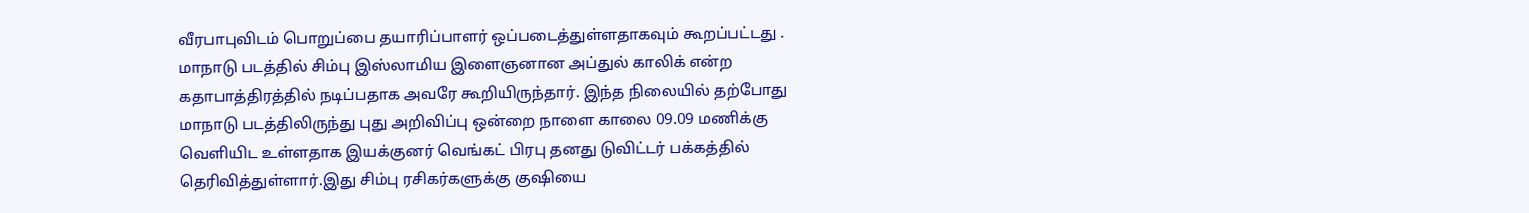வீரபாபுவிடம் பொறுப்பை தயாரிப்பாளர் ஒப்படைத்துள்ளதாகவும் கூறப்பட்டது .
மாநாடு படத்தில் சிம்பு இஸ்லாமிய இளைஞனான அப்துல் காலிக் என்ற கதாபாத்திரத்தில் நடிப்பதாக அவரே கூறியிருந்தார். இந்த நிலையில் தற்போது மாநாடு படத்திலிருந்து புது அறிவிப்பு ஒன்றை நாளை காலை 09.09 மணிக்கு வெளியிட உள்ளதாக இயக்குனர் வெங்கட் பிரபு தனது டுவிட்டர் பக்கத்தில் தெரிவித்துள்ளார்.இது சிம்பு ரசிகர்களுக்கு குஷியை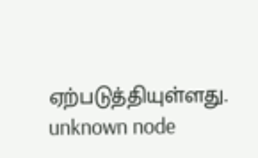ஏற்படுத்தியுள்ளது.
unknown node